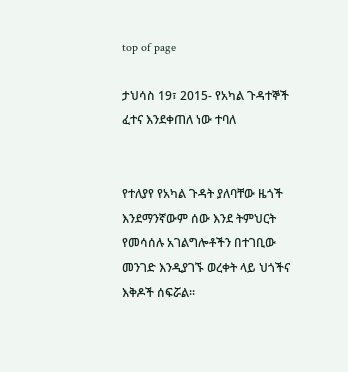top of page

ታህሳስ 19፣ 2015- የአካል ጉዳተኞች ፈተና እንደቀጠለ ነው ተባለ


የተለያየ የአካል ጉዳት ያለባቸው ዜጎች እንደማንኛውም ሰው እንደ ትምህርት የመሳሰሉ አገልግሎቶችን በተገቢው መንገድ እንዲያገኙ ወረቀት ላይ ህጎችና እቅዶች ሰፍሯል፡፡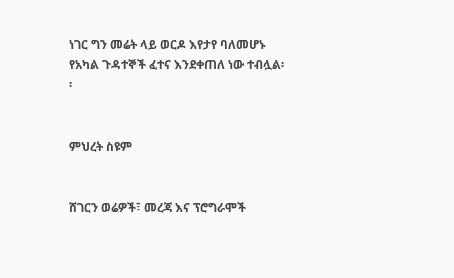ነገር ግን መሬት ላይ ወርዶ እየታየ ባለመሆኑ የአካል ጉዳተኞች ፈተና እንደቀጠለ ነው ተብሏል፡፡


ምህረት ስዩም


ሸገርን ወሬዎች፣ መረጃ እና ፕሮግራሞች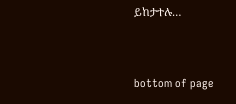ይከታተሉ…


bottom of page